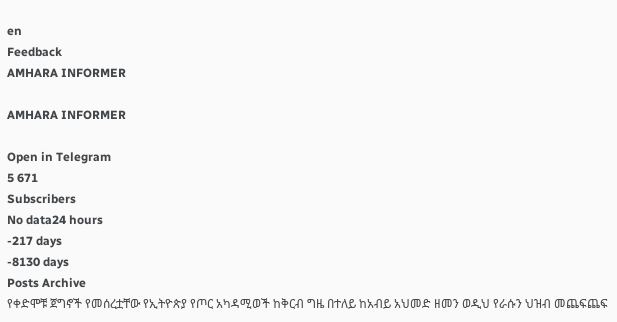en
Feedback
AMHARA INFORMER

AMHARA INFORMER

Open in Telegram
5 671
Subscribers
No data24 hours
-217 days
-8130 days
Posts Archive
የቀድሞቹ ጀግኖች የመሰረቷቸው የኢትዮጵያ የጦር አካዳሚወች ከቅርብ ግዜ በተለይ ከአብይ አህመድ ዘመን ወዲህ የራሱን ህዝብ መጨፍጨፍ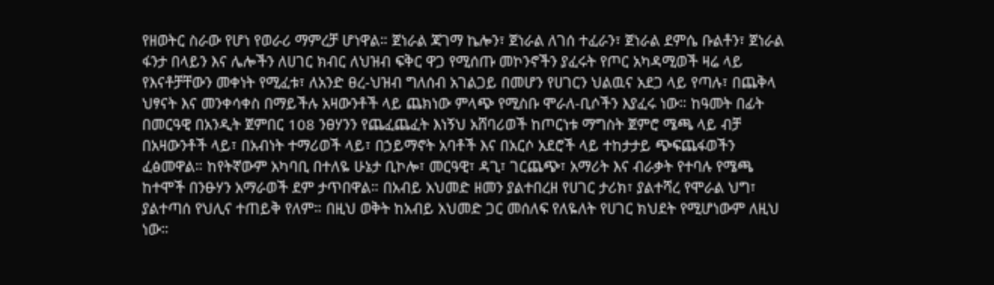የዘወትር ስራው የሆነ የወራሪ ማምረቻ ሆነዋል። ጀነራል ጃገማ ኬሎን፣ ጀነራል ለገሰ ተፈራን፣ ጀነራል ደምሴ ቡልቶን፣ ጀነራል ፋንታ በላይን እና ሌሎችን ለሀገር ክብር ለህዝብ ፍቅር ዋጋ የሚሰጡ መኮንኖችን ያፈሩት የጦር አካዳሚወች ዛሬ ላይ የእናቶቻቸውን መቀነት የሚፈቱ፣ ለአንድ ፀረ-ህዝብ ግለሰብ አገልጋይ በመሆን የሀገርን ህልዉና አደጋ ላይ የጣሉ፣ በጨቅላ ህፃናት እና መንቀሳቀስ በማይችሉ አዛውንቶች ላይ ጨክነው ምላጭ የሚስቡ ሞራለ-ቢሶችን እያፈሩ ነው። ከዓመት በፊት በመርዓዊ በአንዲት ጀምበር 108 ንፀሃንን የጨፈጨፈት እነኝህ አሸባሪወች ከጦርነቱ ማግስት ጀምሮ ሜጫ ላይ ብቻ በአዛውንቶች ላይ፣ በአብነት ተማሪወች ላይ፣ በኃይማኖት አባቶች እና በአርሶ አደሮች ላይ ተከታታይ ጭፍጨፋወችን ፈፅመዋል። ከየትኛውም አካባቢ በተለዬ ሁኔታ ቢኮሎ፣ መርዓዊ፣ ዳጊ፣ ገርጨጭ፣ አማሪት እና ብራቃት የተባሉ የሜጫ ከተሞች በንፁሃን አማራወች ደም ታጥበዋል። በአብይ አህመድ ዘመን ያልተበረዘ የሀገር ታሪክ፣ ያልተሻረ የሞራል ህግ፣ ያልተጣሰ የህሊና ተጠይቅ የለም። በዚህ ወቅት ከአብይ አህመድ ጋር መሰለፍ የለዬለት የሀገር ክህደት የሚሆነውም ለዚህ ነው።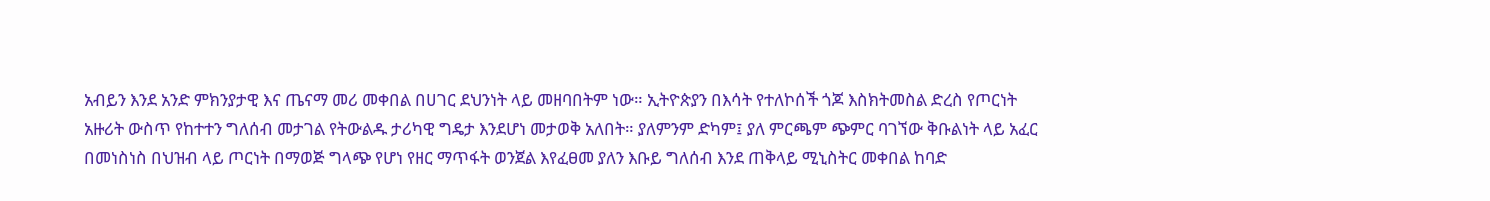አብይን እንደ አንድ ምክንያታዊ እና ጤናማ መሪ መቀበል በሀገር ደህንነት ላይ መዘባበትም ነው። ኢትዮጵያን በእሳት የተለኮሰች ጎጆ እስክትመስል ድረስ የጦርነት አዙሪት ውስጥ የከተተን ግለሰብ መታገል የትውልዱ ታሪካዊ ግዴታ እንደሆነ መታወቅ አለበት። ያለምንም ድካም፤ ያለ ምርጫም ጭምር ባገኘው ቅቡልነት ላይ አፈር በመነስነስ በህዝብ ላይ ጦርነት በማወጅ ግላጭ የሆነ የዘር ማጥፋት ወንጀል እየፈፀመ ያለን እቡይ ግለሰብ እንደ ጠቅላይ ሚኒስትር መቀበል ከባድ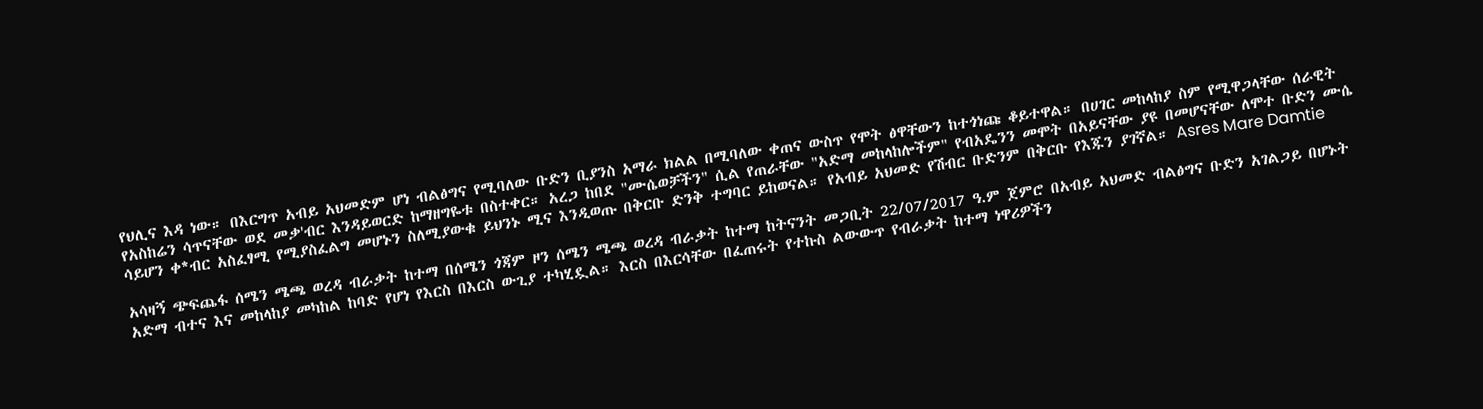የህሊና እዳ ነው። በእርግጥ አብይ አህመድም ሆነ ብልፅግና የሚባለው ቡድን ቢያንስ አማራ ክልል በሚባለው ቀጠና ውስጥ የሞት ፅዋቸውን ከተጎነጩ ቆይተዋል። በሀገር መከላከያ ስም የሚዋጋላቸው ሰራዊት የአስከሬን ሳጥናቸው ወደ መቃ'ብር እንዳይወርድ ከማዘግዬቱ በስተቀር። አረጋ ከበደ "ሙሴወቻችን" ሲል የጠራቸው "አድማ መከላከሎችም" የብአዴንን መሞት በአይናቸው ያዩ በመሆናቸው ለሞተ ቡድን ሙሴ ሳይሆን ቀ*ብር አስፈፃሚ የሚያስፈልግ መሆኑን ስለሚያውቁ ይህንኑ ሚና እንዲወጡ በቅርቡ ድንቅ ተግባር ይከወናል። የአብይ አህመድ የሽብር ቡድንም በቅርቡ የእጁን ያገኛል። Asres Mare Damtie

አሳዛኝ ጭፍጨፋ ሰሜን ሜጫ ወረዳ ብራቃት ከተማ በሰሜን ጎጃም ዞን ሰሜን ሜጫ ወረዳ ብራቃት ከተማ ከትናንት መጋቢት 22/07/2017 ዓ.ም ጀምሮ በአብይ አህመድ ብልፅግና ቡድን አገልጋይ በሆኑት አድማ ብተና እና መከላከያ መካከል ከባድ የሆነ የእርስ በእርስ ውጊያ ተካሂዷል። እርስ በእርሳቸው በፈጠሩት የተኩስ ልውውጥ የብራቃት ከተማ ነዋሪዎችን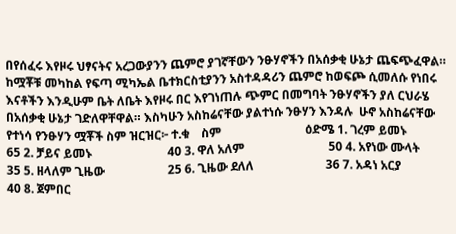በየሰፈሩ እየዞሩ ህፃናትና አረጋውያንን ጨምሮ ያገኛቸውን ንፁሃኖችን በአሰቃቂ ሁኔታ ጨፍጭፈዋል። ከሟቾቹ መካከል የፍጣ ሚካኤል ቤተክርስቲያንን አስተዳዳሪን ጨምሮ ከወፍጮ ሲመለሱ የነበሩ እናቶችን እንዲሁም ቤት ለቤት እየዞሩ በር እየገነጠሉ ጭምር በመግባት ንፁሃኖችን ያለ ርህራሄ በአሰቃቂ ሁኔታ ገድለዋቸዋል። እስካሁን አስከሬናቸው ያልተነሱ ንፁሃን እንዳሉ  ሁኖ አስከሬናቸው የተነሳ የንፁሃን ሟቾች ስም ዝርዝር፦ ተ.ቁ    ስም                            ዕድሜ 1. ገረም ይመኑ                         65 2. ቻይና ይመኑ                         40 3. ዋለ አለም                            50 4. አየነው ሙላት                       35 5. ዘላለም ጊዜው                     25 6. ጊዜው ደለለ                        36 7. አዳነ አርያ                           40 8. ጀምበር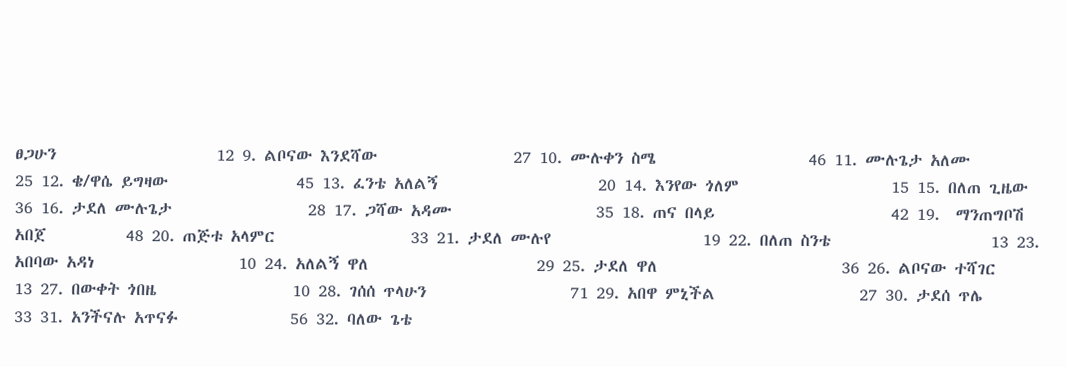ፀጋሁን                    12 9. ልቦናው እንደሻው                 27 10. ሙሉቀን ስሜ                   46 11. ሙሉጌታ አለሙ                25 12. ቄ/ዋሴ ይግዛው                45 13. ፈንቴ አለልኝ                    20 14. እንየው ጎለም                   15 15. በለጠ ጊዜው                   36 16. ታደለ ሙሉጌታ                 28 17. ጋሻው አዳሙ                  35 18. ጠና በላይ                      42 19.  ማንጠግቦሽ አበጀ          48 20. ጠጅቱ አላምር                 33 21. ታደለ ሙሉየ                   19 22. በለጠ ስንቴ                    13 23. አበባው አዳነ                  10 24. አለልኝ ዋለ                     29 25. ታደለ ዋለ                       36 26. ልቦናው ተሻገር                13 27. በውቀት ጎበዜ                 10 28. ገሰሰ ጥላሁን                  71 29. አበዋ ምኒችል                  27 30. ታደሰ ጥሌ                      33 31. አንችናሉ አጥናፉ              56 32. ባለው ጌቴ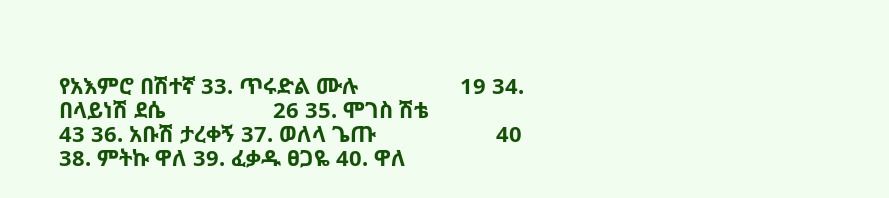የአእምሮ በሽተኛ 33. ጥሩድል ሙሉ                 19 34. በላይነሽ ደሴ                  26 35. ሞገስ ሽቴ                     43 36. አቡሽ ታረቀኝ 37. ወለላ ጌጡ                    40 38. ምትኩ ዋለ 39. ፈቃዱ ፀጋዬ 40. ዋለ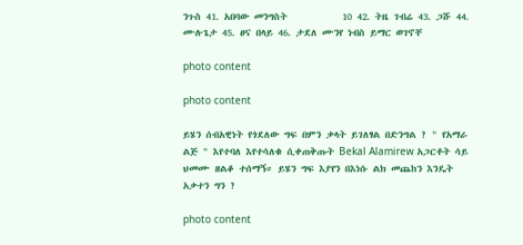ንጉስ 41. አበባው መንግስት           10 42. ትዜ ገብሬ 43. ጋሹ 44. ሙሉጌታ 45. ፀና በላይ 46. ታደለ ሙንየ ነብስ ይማር ወገኖቸ

photo content

photo content

ይሄን ሰብአዊነት የጎደለው ግፍ በምን ቃላት ይገለፃል በድንግል ? " የአማራ ልጅ " እየተባለ እየተሳለቁ ሲቀጠቅጡት Bekal Alamirew አጋርቶት ሳይ ህመሙ ዘልቆ ተሰማኝ። ይሄን ግፍ እያየን በእነሱ ልክ መጨከን እንዴት አቃተን ግን ?

photo content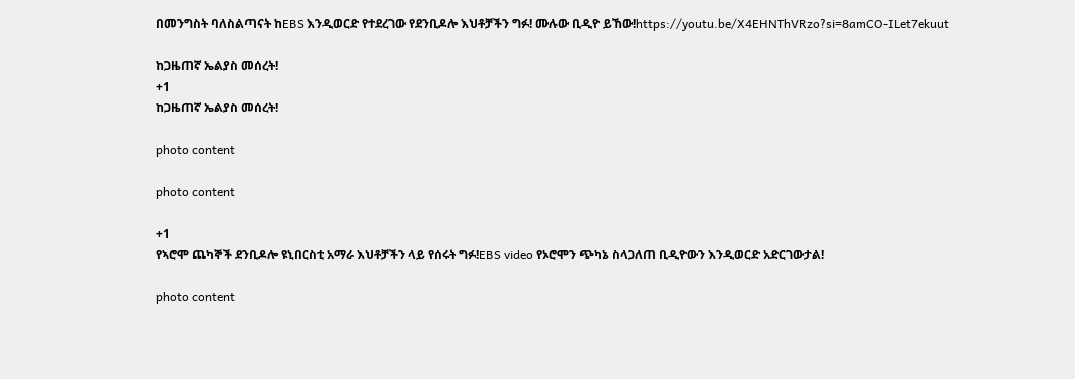በመንግስት ባለስልጣናት ከEBS እንዲወርድ የተደረገው የደንቢዶሎ እህቶቻችን ግፉ! ሙሉው ቢዲዮ ይኸው!https://youtu.be/X4EHNThVRzo?si=8amCO-ILet7ekuut

ከጋዜጠኛ ኤልያስ መሰረት!
+1
ከጋዜጠኛ ኤልያስ መሰረት!

photo content

photo content

+1
የኣሮሞ ጨካኞች ደንቢዶሎ ዩኒበርስቲ አማራ እህቶቻችን ላይ የሰሩት ግፉ!EBS video የኦሮሞን ጭካኔ ስላጋለጠ ቢዲዮውን እንዲወርድ አድርገውታል!

photo content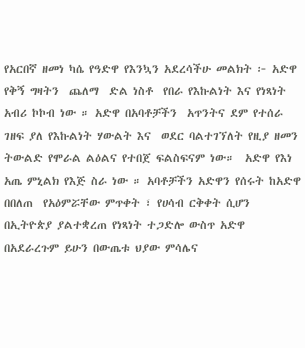የአርበኛ ዘመነ ካሴ የዓድዋ የእንኳን አደረሳችሁ መልክት ፦ አድዋ  የቅኝ ግዛትን  ጨለማ  ድል ነስቶ  የበራ የእኩልነት እና የነጻነት አብሪ ኮኮብ ነው ። አድዋ በአባቶቻችን  አጥንትና ደም የተሰራ ገዘፍ ያለ የእኩልነት ሃውልት እና  ወደር ባልተገኘለት የዚያ ዘመን ትውልድ የሞራል ልዕልና የተበጀ ፍልስፍናም ነው።  አድዋ የእነ አጤ ምኒልክ የእጅ ስራ ነው ። አባቶቻችን አድዋን የሰሩት ከአድዋ በበለጠ  የአዕምሯቸው ምጥቀት ፣ የሀሳብ ርቅቀት ሲሆን በኢትዮጵያ ያልተቋረጠ የነጻነት ተጋድሎ ውስጥ አድዋ  በአደራረጉም ይሁን በውጤቱ ህያው ምሳሌና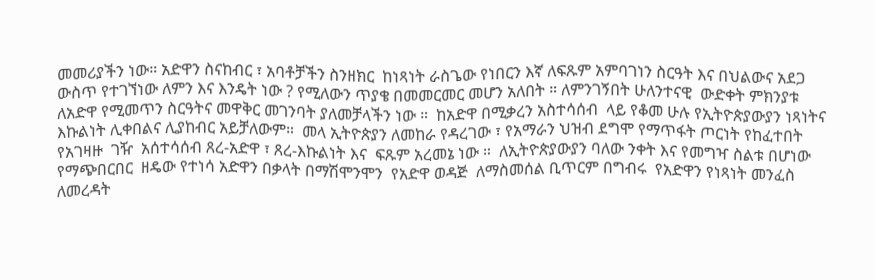መመሪያችን ነው። አድዋን ስናከብር ፣ አባቶቻችን ስንዘክር  ከነጻነት ራስጌው የነበርን እኛ ለፍጹም አምባገነን ስርዓት እና በህልውና አደጋ ውስጥ የተገኘነው ለምን እና እንዴት ነው ? የሚለውን ጥያቄ በመመርመር መሆን አለበት ። ለምንገኝበት ሁለንተናዊ  ውድቀት ምክንያቱ  ለአድዋ የሚመጥን ስርዓትና መዋቅር መገንባት ያለመቻላችን ነው ።  ከአድዋ በሚቃረን አስተሳሰብ  ላይ የቆመ ሁሉ የኢትዮጵያውያን ነጻነትና እኩልነት ሊቀበልና ሊያከብር አይቻለውም።  መላ ኢትዮጵያን ለመከራ የዳረገው ፣ የአማራን ህዝብ ደግሞ የማጥፋት ጦርነት የከፈተበት የአገዛዙ  ገዥ  አሰተሳሰብ ጸረ-አድዋ ፣ ጸረ-እኩልነት እና  ፍጹም አረመኔ ነው ።  ለኢትዮጵያውያን ባለው ንቀት እና የመግዣ ስልቱ በሆነው የማጭበርበር  ዘዴው የተነሳ አድዋን በቃላት በማሽሞንሞን  የአድዋ ወዳጅ  ለማስመሰል ቢጥርም በግብሩ  የአድዋን የነጻነት መንፈስ ለመረዳት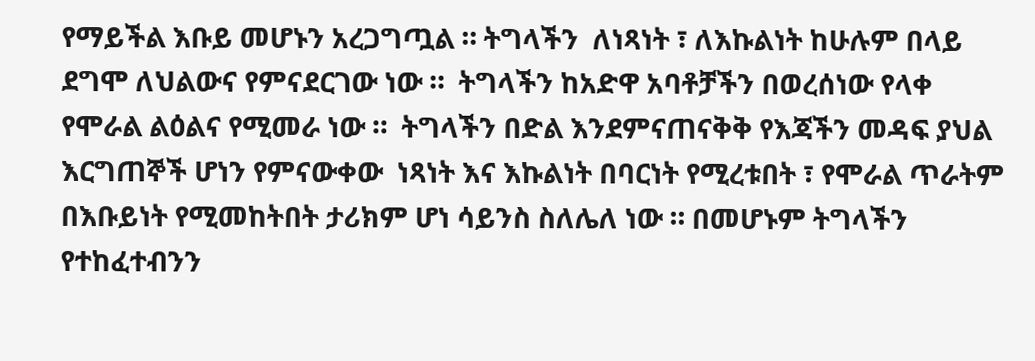የማይችል እቡይ መሆኑን አረጋግጧል ። ትግላችን  ለነጻነት ፣ ለእኩልነት ከሁሉም በላይ ደግሞ ለህልውና የምናደርገው ነው ።  ትግላችን ከአድዋ አባቶቻችን በወረሰነው የላቀ የሞራል ልዕልና የሚመራ ነው ።  ትግላችን በድል እንደምናጠናቅቅ የእጃችን መዳፍ ያህል እርግጠኞች ሆነን የምናውቀው  ነጻነት እና እኩልነት በባርነት የሚረቱበት ፣ የሞራል ጥራትም በእቡይነት የሚመከትበት ታሪክም ሆነ ሳይንስ ስለሌለ ነው ። በመሆኑም ትግላችን የተከፈተብንን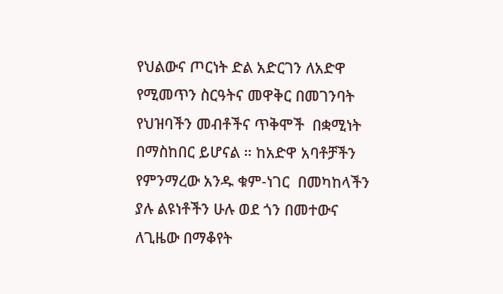የህልውና ጦርነት ድል አድርገን ለአድዋ የሚመጥን ስርዓትና መዋቅር በመገንባት የህዝባችን መብቶችና ጥቅሞች  በቋሚነት በማስከበር ይሆናል ። ከአድዋ አባቶቻችን የምንማረው አንዱ ቁም-ነገር  በመካከላችን ያሉ ልዩነቶችን ሁሉ ወደ ጎን በመተውና ለጊዜው በማቆየት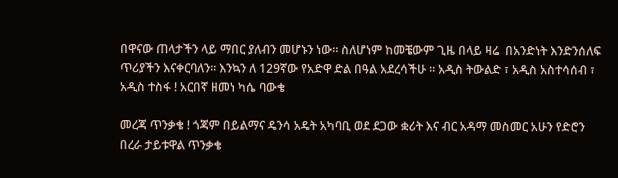በዋናው ጠላታችን ላይ ማበር ያለብን መሆኑን ነው። ስለሆነም ከመቼውም ጊዜ በላይ ዛሬ  በአንድነት እንድንሰለፍ ጥሪያችን እናቀርባለን። እንኳን ለ 129ኛው የአድዋ ድል በዓል አደረሳችሁ ። አዲስ ትውልድ ፣ አዲስ አስተሳሰብ ፣ አዲስ ተስፋ ! አርበኛ ዘመነ ካሴ ባውቄ

መረጃ ጥንቃቄ ! ጎጃም በይልማና ዴንሳ አዴት አካባቢ ወደ ደጋው ቋሪት እና ብር አዳማ መስመር አሁን የድሮን በረራ ታይቱዋል ጥንቃቄ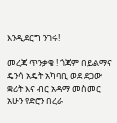እንዲደርግ ንገሩ!

መረጃ ጥንቃቄ ! ጎጃም በይልማና ዴንሳ አዴት አካባቢ ወደ ደጋው ቋሪት እና ብር አዳማ መስመር አሁን የድሮን በረራ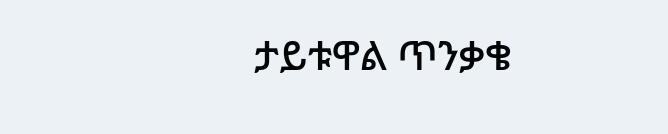ታይቱዋል ጥንቃቄ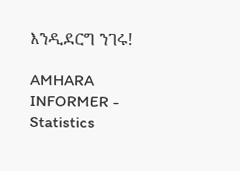እንዲደርግ ንገሩ!

AMHARA INFORMER - Statistics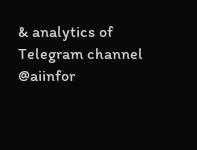& analytics of Telegram channel @aiinfor